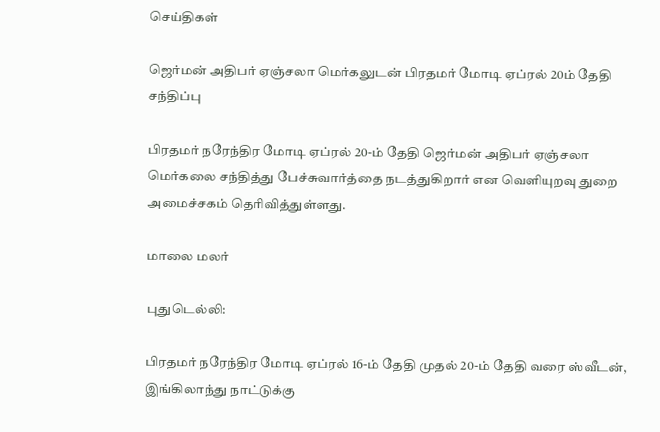செய்திகள்

ஜெர்மன் அதிபர் ஏஞ்சலா மெர்கலுடன் பிரதமர் மோடி ஏப்ரல் 20ம் தேதி சந்திப்பு

பிரதமர் நரேந்திர மோடி ஏப்ரல் 20-ம் தேதி ஜெர்மன் அதிபர் ஏஞ்சலா மெர்கலை சந்தித்து பேச்சுவார்த்தை நடத்துகிறார் என வெளியுறவு துறை அமைச்சகம் தெரிவித்துள்ளது.

மாலை மலர்

புதுடெல்லி:

பிரதமர் நரேந்திர மோடி ஏப்ரல் 16-ம் தேதி முதல் 20-ம் தேதி வரை ஸ்வீடன், இங்கிலாந்து நாட்டுக்கு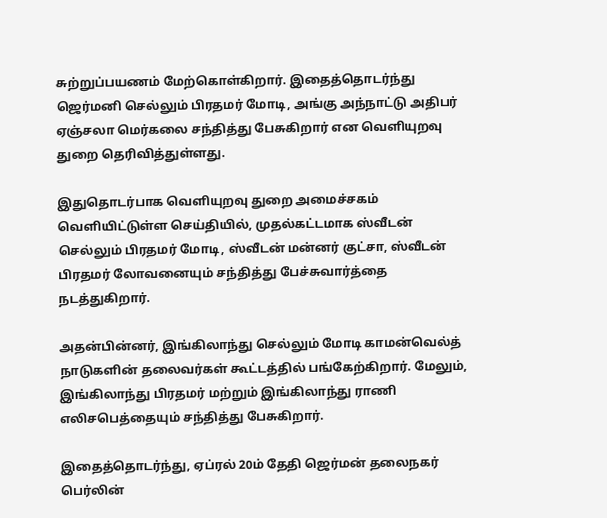சுற்றுப்பயணம் மேற்கொள்கிறார். இதைத்தொடர்ந்து ஜெர்மனி செல்லும் பிரதமர் மோடி, அங்கு அந்நாட்டு அதிபர் ஏஞ்சலா மெர்கலை சந்தித்து பேசுகிறார் என வெளியுறவு துறை தெரிவித்துள்ளது.

இதுதொடர்பாக வெளியுறவு துறை அமைச்சகம் வெளியிட்டுள்ள செய்தியில், முதல்கட்டமாக ஸ்வீடன் செல்லும் பிரதமர் மோடி, ஸ்வீடன் மன்னர் குட்சா, ஸ்வீடன் பிரதமர் லோவனையும் சந்தித்து பேச்சுவார்த்தை நடத்துகிறார்.

அதன்பின்னர், இங்கிலாந்து செல்லும் மோடி காமன்வெல்த் நாடுகளின் தலைவர்கள் கூட்டத்தில் பங்கேற்கிறார். மேலும், இங்கிலாந்து பிரதமர் மற்றும் இங்கிலாந்து ராணி எலிசபெத்தையும் சந்தித்து பேசுகிறார்.

இதைத்தொடர்ந்து, ஏப்ரல் 20ம் தேதி ஜெர்மன் தலைநகர் பெர்லின்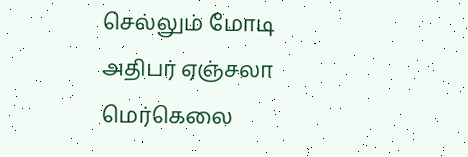செல்லும் மோடி அதிபர் ஏஞ்சலா மெர்கெலை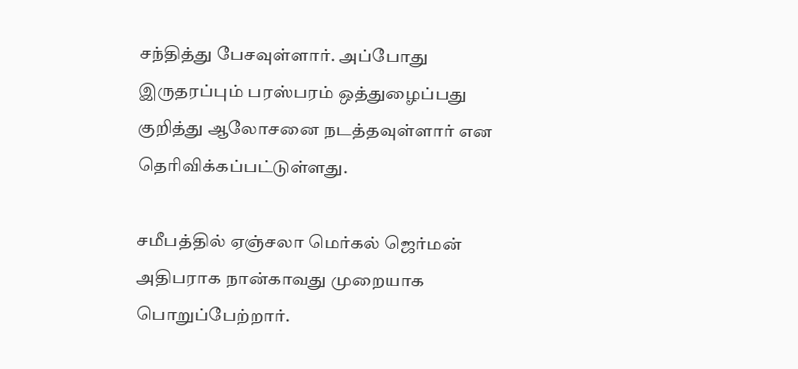சந்தித்து பேசவுள்ளார். அப்போது இருதரப்பும் பரஸ்பரம் ஒத்துழைப்பது குறித்து ஆலோசனை நடத்தவுள்ளார் என தெரிவிக்கப்பட்டுள்ளது.

சமீபத்தில் ஏஞ்சலா மெர்கல் ஜெர்மன் அதிபராக நான்காவது முறையாக பொறுப்பேற்றார்.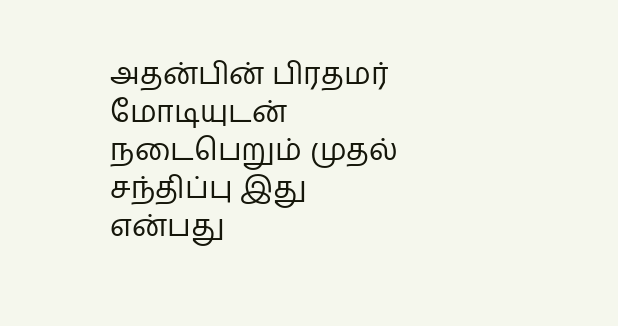அதன்பின் பிரதமர் மோடியுடன் நடைபெறும் முதல் சந்திப்பு இது என்பது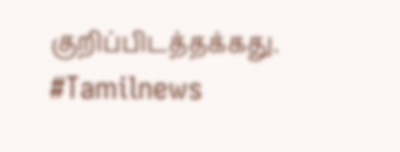குறிப்பிடத்தக்கது. #Tamilnews